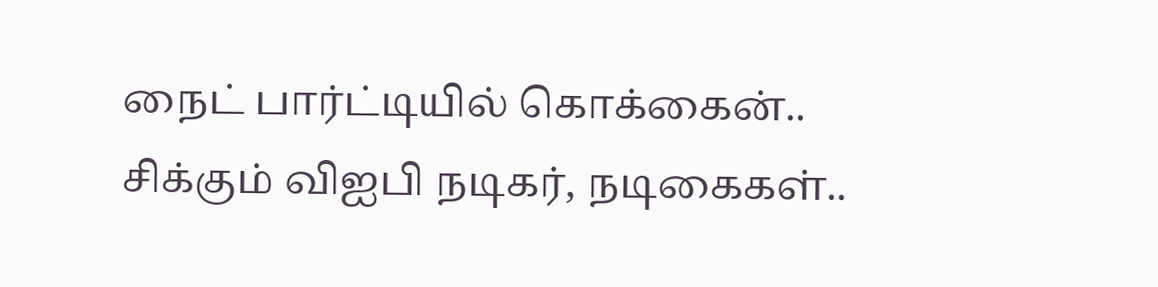நைட் பார்ட்டியில் கொக்கைன்.. சிக்கும் விஐபி நடிகர், நடிகைகள்..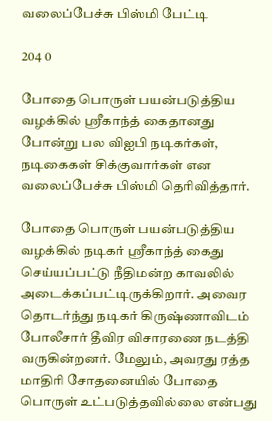வலைப்பேச்சு பிஸ்மி பேட்டி

204 0

போதை பொருள் பயன்படுத்திய வழக்கில் ஸ்ரீகாந்த் கைதானது போன்று பல விஐபி நடிகர்கள், நடிகைகள் சிக்குவார்கள் என வலைப்பேச்சு பிஸ்மி தெரிவித்தார்.

போதை பொருள் பயன்படுத்திய வழக்கில் நடிகர் ஸ்ரீகாந்த் கைது செய்யப்பட்டு நீதிமன்ற காவலில் அடைக்கப்பட்டிருக்கிறார். அவைர தொடர்ந்து நடிகர் கிருஷ்ணாவிடம் போலீசார் தீவிர விசாரணை நடத்தி வருகின்றனர். மேலும், அவரது ரத்த மாதிரி சோதனையில் போதை பொருள் உட்படுத்தவில்லை என்பது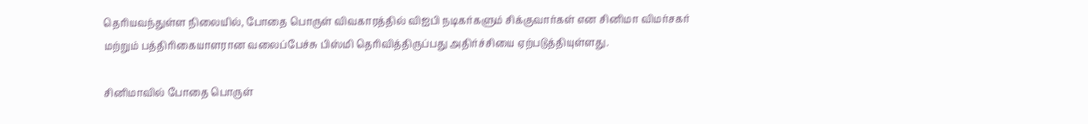தெரியவந்துள்ள நிலையில், போதை பொருள் விவகாரத்தில் விஐபி நடிகர்களும் சிக்குவார்கள் என சினிமா விமர்சகர் மற்றும் பத்திரிகையாளரான வலைப்பேச்சு பிஸ்மி தெரிவித்திருப்பது அதிர்ச்சியை ஏற்படுத்தியுள்ளது.

சினிமாவில் போதை பொருள்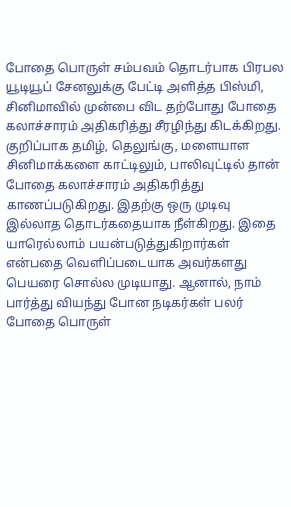போதை பொருள் சம்பவம் தொடர்பாக பிரபல யூடியூப் சேனலுக்கு பேட்டி அளித்த பிஸ்மி, சினிமாவில் முன்பை விட தற்போது போதை கலாச்சாரம் அதிகரித்து சீரழிந்து கிடக்கிறது. குறிப்பாக தமிழ், தெலுங்கு, மளையாள சினிமாக்களை காட்டிலும், பாலிவுட்டில் தான் போதை கலாச்சாரம் அதிகரித்து காணப்படுகிறது. இதற்கு ஒரு முடிவு இல்லாத தொடர்கதையாக நீள்கிறது. இதை யாரெல்லாம் பயன்படுத்துகிறார்கள் என்பதை வெளிப்படையாக அவர்களது பெயரை சொல்ல முடியாது. ஆனால், நாம் பார்த்து வியந்து போன நடிகர்கள் பலர் போதை பொருள்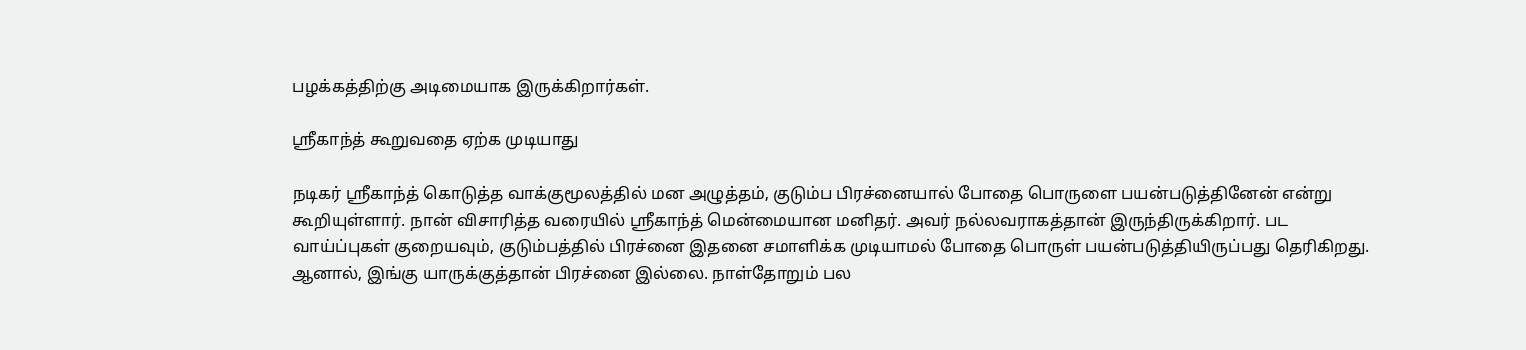பழக்கத்திற்கு அடிமையாக இருக்கிறார்கள்.

ஸ்ரீகாந்த் கூறுவதை ஏற்க முடியாது

நடிகர் ஸ்ரீகாந்த் கொடுத்த வாக்குமூலத்தில் மன அழுத்தம், குடும்ப பிரச்னையால் போதை பொருளை பயன்படுத்தினேன் என்று கூறியுள்ளார். நான் விசாரித்த வரையில் ஸ்ரீகாந்த் மென்மையான மனிதர். அவர் நல்லவராகத்தான் இருந்திருக்கிறார். பட வாய்ப்புகள் குறையவும், குடும்பத்தில் பிரச்னை இதனை சமாளிக்க முடியாமல் போதை பொருள் பயன்படுத்தியிருப்பது தெரிகிறது. ஆனால், இங்கு யாருக்குத்தான் பிரச்னை இல்லை. நாள்தோறும் பல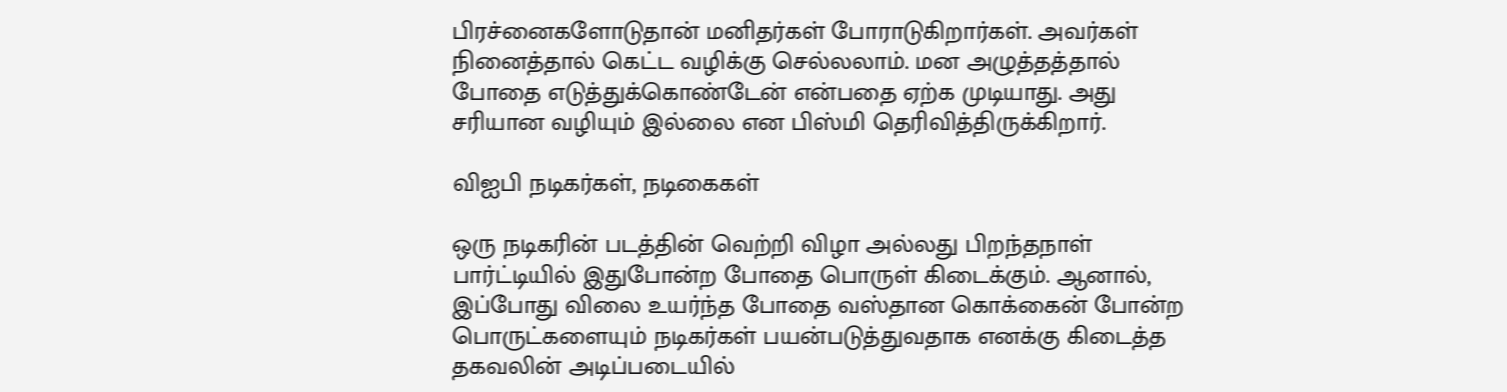பிரச்னைகளோடுதான் மனிதர்கள் போராடுகிறார்கள். அவர்கள் நினைத்தால் கெட்ட வழிக்கு செல்லலாம். மன அழுத்தத்தால் போதை எடுத்துக்கொண்டேன் என்பதை ஏற்க முடியாது. அது சரியான வழியும் இல்லை என பிஸ்மி தெரிவித்திருக்கிறார்.

விஐபி நடிகர்கள், நடிகைகள்

ஒரு நடிகரின் படத்தின் வெற்றி விழா அல்லது பிறந்தநாள் பார்ட்டியில் இதுபோன்ற போதை பொருள் கிடைக்கும். ஆனால், இப்போது விலை உயர்ந்த போதை வஸ்தான கொக்கைன் போன்ற பொருட்களையும் நடிகர்கள் பயன்படுத்துவதாக எனக்கு கிடைத்த தகவலின் அடிப்படையில்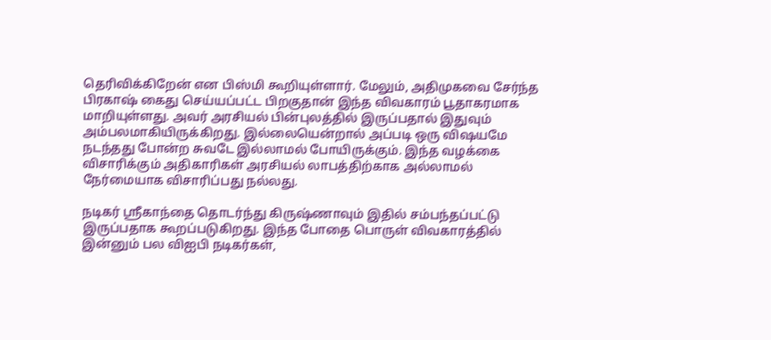தெரிவிக்கிறேன் என பிஸ்மி கூறியுள்ளார். மேலும், அதிமுகவை சேர்ந்த பிரகாஷ் கைது செய்யப்பட்ட பிறகுதான் இந்த விவகாரம் பூதாகரமாக மாறியுள்ளது. அவர் அரசியல் பின்புலத்தில் இருப்பதால் இதுவும் அம்பலமாகியிருக்கிறது. இல்லையென்றால் அப்படி ஒரு விஷயமே நடந்தது போன்ற சுவடே இல்லாமல் போயிருக்கும். இந்த வழக்கை விசாரிக்கும் அதிகாரிகள் அரசியல் லாபத்திற்காக அல்லாமல் நேர்மையாக விசாரிப்பது நல்லது.

நடிகர் ஸ்ரீகாந்தை தொடர்ந்து கிருஷ்ணாவும் இதில் சம்பந்தப்பட்டு இருப்பதாக கூறப்படுகிறது. இந்த போதை பொருள் விவகாரத்தில் இன்னும் பல விஐபி நடிகர்கள்,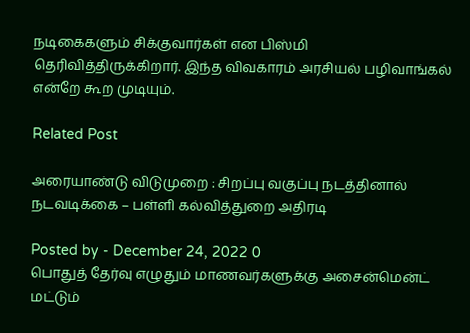நடிகைகளும் சிக்குவார்கள் என பிஸ்மி தெரிவித்திருக்கிறார். இந்த விவகாரம் அரசியல் பழிவாங்கல் என்றே கூற முடியும்.

Related Post

அரையாண்டு விடுமுறை : சிறப்பு வகுப்பு நடத்தினால் நடவடிக்கை – பள்ளி கல்வித்துறை அதிரடி

Posted by - December 24, 2022 0
பொதுத் தேர்வு எழுதும் மாணவர்களுக்கு அசைன்மென்ட் மட்டும்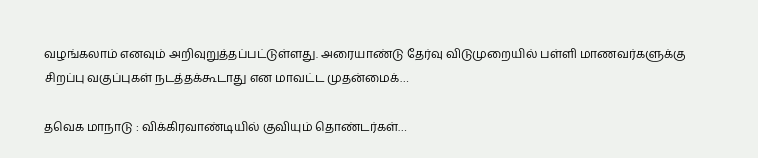வழங்கலாம் எனவும் அறிவுறுத்தப்பட்டுள்ளது. அரையாண்டு தேர்வு விடுமுறையில் பள்ளி மாணவர்களுக்கு சிறப்பு வகுப்புகள் நடத்தக்கூடாது என மாவட்ட முதன்மைக்…

தவெக மாநாடு : விக்கிரவாண்டியில் குவியும் தொண்டர்கள்…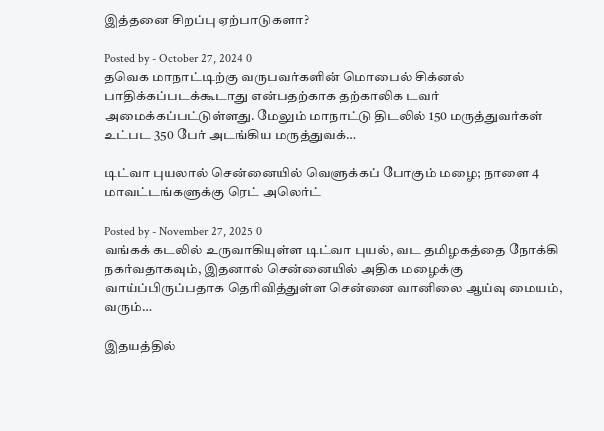இத்தனை சிறப்பு ஏற்பாடுகளா?

Posted by - October 27, 2024 0
தவெக மாநாட்டிற்கு வருபவர்களின் மொபைல் சிக்னல் பாதிக்கப்படக்கூடாது என்பதற்காக தற்காலிக டவர் அமைக்கப்பட்டுள்ளது. மேலும் மாநாட்டு திடலில் 150 மருத்துவர்கள் உட்பட 350 பேர் அடங்கிய மருத்துவக்…

டிட்வா புயலால் சென்னையில் வெளுக்கப் போகும் மழை; நாளை 4 மாவட்டங்களுக்கு ரெட் அலெர்ட்

Posted by - November 27, 2025 0
வங்கக் கடலில் உருவாகியுள்ள டிட்வா புயல், வட தமிழகத்தை நோக்கி நகர்வதாகவும், இதனால் சென்னையில் அதிக மழைக்கு வாய்ப்பிருப்பதாக தெரிவித்துள்ள சென்னை வானிலை ஆய்வு மையம், வரும்…

இதயத்தில்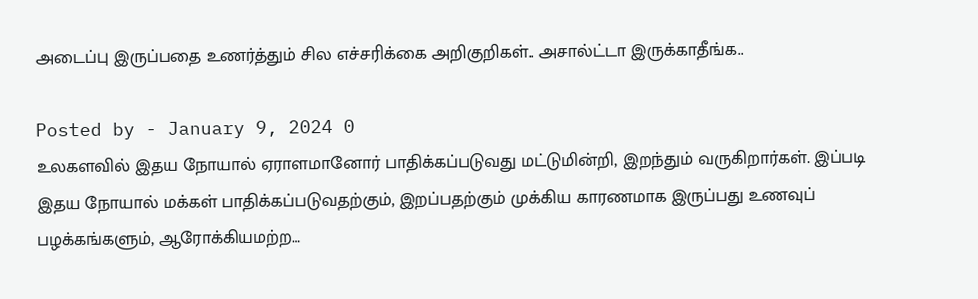அடைப்பு இருப்பதை உணர்த்தும் சில எச்சரிக்கை அறிகுறிகள்.. அசால்ட்டா இருக்காதீங்க..

Posted by - January 9, 2024 0
உலகளவில் இதய நோயால் ஏராளமானோர் பாதிக்கப்படுவது மட்டுமின்றி, இறந்தும் வருகிறார்கள். இப்படி இதய நோயால் மக்கள் பாதிக்கப்படுவதற்கும், இறப்பதற்கும் முக்கிய காரணமாக இருப்பது உணவுப் பழக்கங்களும், ஆரோக்கியமற்ற…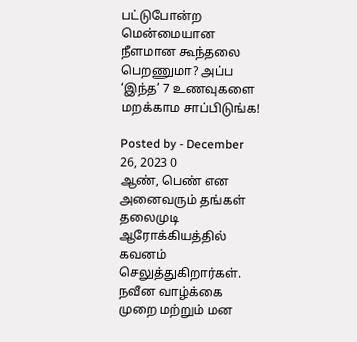பட்டுபோன்ற மென்மையான நீளமான கூந்தலை பெறணுமா? அப்ப ‘இந்த’ 7 உணவுகளை மறக்காம சாப்பிடுங்க!

Posted by - December 26, 2023 0
ஆண், பெண் என அனைவரும் தங்கள் தலைமுடி ஆரோக்கியத்தில் கவனம் செலுத்துகிறார்கள். நவீன வாழ்க்கை முறை மற்றும் மன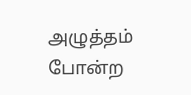அழுத்தம் போன்ற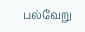பல்வேறு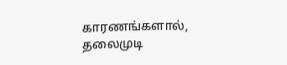காரணங்களால், தலைமுடி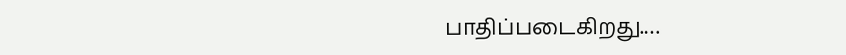பாதிப்படைகிறது.…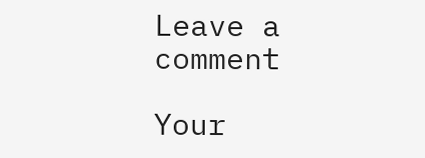Leave a comment

Your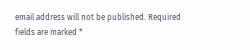email address will not be published. Required fields are marked *